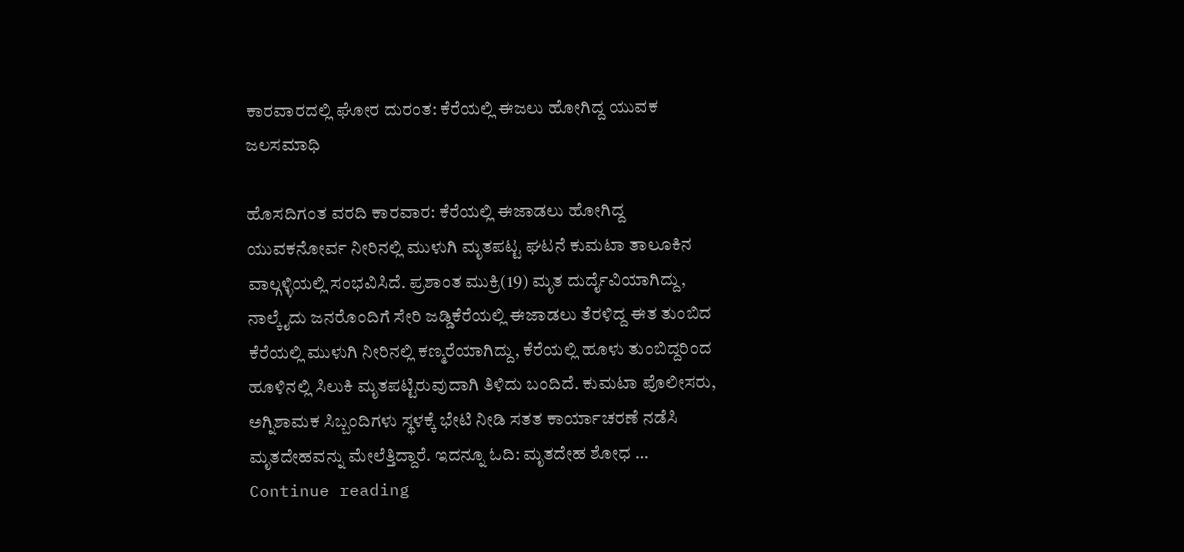ಕಾರವಾರದಲ್ಲಿ ಘೋರ ದುರಂತ: ಕೆರೆಯಲ್ಲಿ ಈಜಲು ಹೋಗಿದ್ದ ಯುವಕ ಜಲಸಮಾಧಿ

ಹೊಸದಿಗಂತ ವರದಿ ಕಾರವಾರ: ಕೆರೆಯಲ್ಲಿ ಈಜಾಡಲು ಹೋಗಿದ್ದ ಯುವಕನೋರ್ವ ನೀರಿನಲ್ಲಿ ಮುಳುಗಿ ಮೃತಪಟ್ಟ ಘಟನೆ ಕುಮಟಾ ತಾಲೂಕಿನ ವಾಲ್ಗಳ್ಳಿಯಲ್ಲಿ ಸಂಭವಿಸಿದೆ. ಪ್ರಶಾಂತ ಮುಕ್ರಿ(19) ಮೃತ ದುರ್ದೈವಿಯಾಗಿದ್ದು, ನಾಲ್ಕೈದು ಜನರೊಂದಿಗೆ ಸೇರಿ ಜಡ್ಡಿಕೆರೆಯಲ್ಲಿ ಈಜಾಡಲು ತೆರಳಿದ್ದ ಈತ ತುಂಬಿದ ಕೆರೆಯಲ್ಲಿ ಮುಳುಗಿ ನೀರಿನಲ್ಲಿ ಕಣ್ಮರೆಯಾಗಿದ್ದು, ಕೆರೆಯಲ್ಲಿ ಹೂಳು ತುಂಬಿದ್ದರಿಂದ ಹೂಳಿನಲ್ಲಿ ಸಿಲುಕಿ ಮೃತಪಟ್ಟಿರುವುದಾಗಿ ತಿಳಿದು ಬಂದಿದೆ. ಕುಮಟಾ ಪೊಲೀಸರು, ಅಗ್ನಿಶಾಮಕ ಸಿಬ್ಬಂದಿಗಳು ಸ್ಥಳಕ್ಕೆ ಭೇಟಿ ನೀಡಿ ಸತತ ಕಾರ್ಯಾಚರಣೆ ನಡೆಸಿ ಮೃತದೇಹವನ್ನು ಮೇಲೆತ್ತಿದ್ದಾರೆ. ಇದನ್ನೂ ಓದಿ: ಮೃತದೇಹ ಶೋಧ … Continue reading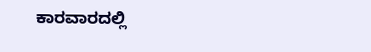ಕಾರವಾರದಲ್ಲಿ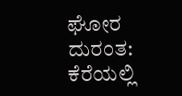ಘೋರ ದುರಂತ: ಕೆರೆಯಲ್ಲಿ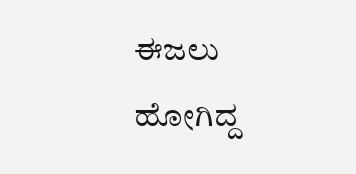ಈಜಲು ಹೋಗಿದ್ದ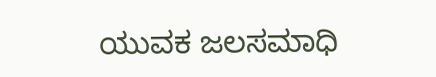ಯುವಕ ಜಲಸಮಾಧಿ